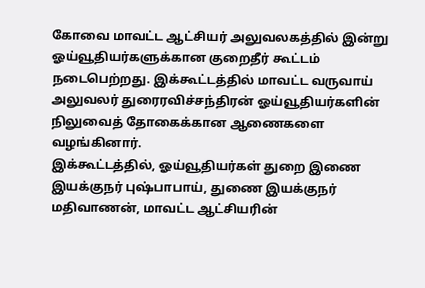கோவை மாவட்ட ஆட்சியர் அலுவலகத்தில் இன்று ஓய்வூதியர்களுக்கான குறைதீர் கூட்டம் நடைபெற்றது. இக்கூட்டத்தில் மாவட்ட வருவாய் அலுவலர் துரைரவிச்சந்திரன் ஓய்வூதியர்களின் நிலுவைத் தோகைக்கான ஆணைகளை வழங்கினார்.
இக்கூட்டத்தில், ஓய்வூதியர்கள் துறை இணை இயக்குநர் புஷ்பாபாய், துணை இயக்குநர் மதிவாணன், மாவட்ட ஆட்சியரின்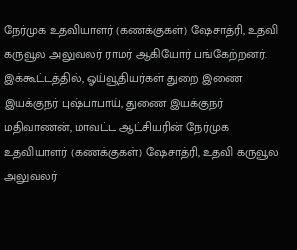நேர்முக உதவியாளர் (கணக்குகள்) ஷேசாத்ரி, உதவி கருவூல அலுவலர் ராமர் ஆகியோர் பங்கேற்றனர்.
இக்கூட்டத்தில், ஓய்வூதியர்கள் துறை இணை இயக்குநர் புஷ்பாபாய், துணை இயக்குநர் மதிவாணன், மாவட்ட ஆட்சியரின் நேர்முக உதவியாளர் (கணக்குகள்) ஷேசாத்ரி, உதவி கருவூல அலுவலர்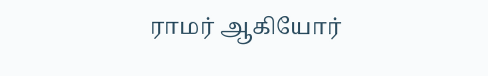ராமர் ஆகியோர்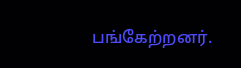பங்கேற்றனர்.